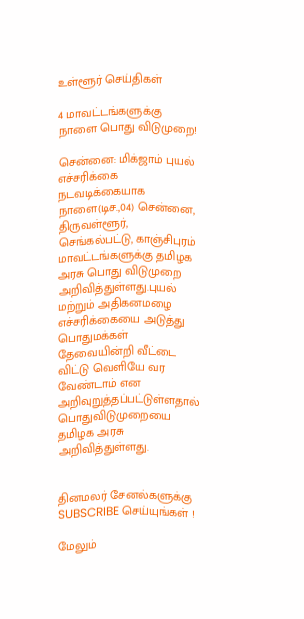உள்ளூர் செய்திகள்

4 மாவட்டங்களுக்கு நாளை பொது விடுமுறை!

சென்னை: மிக்ஜாம் புயல் எச்சரிக்கை நடவடிக்கையாக நாளை(டிச.,04) சென்னை, திருவள்ளூர், செங்கல்பட்டு, காஞ்சிபுரம் மாவட்டங்களுக்கு தமிழக அரசு பொது விடுமுறை அறிவித்துள்ளது.புயல் மற்றும் அதிகனமழை எச்சரிக்கையை அடுத்து பொதுமக்கள் தேவையின்றி வீட்டை விட்டு வெளியே வர வேண்டாம் என அறிவுறுத்தப்பட்டுள்ளதால் பொதுவிடுமுறையை தமிழக அரசு அறிவித்துள்ளது.


தினமலர் சேனல்களுக்கு SUBSCRIBE செய்யுங்கள் !

மேலும்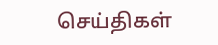செய்திகள்